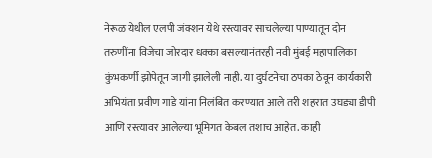नेरूळ येथील एलपी जंक्शन येथे रस्त्यावर साचलेल्या पाण्यातून दोन तरुणींना विजेचा जोरदार धक्का बसल्यानंतरही नवी मुंबई महापालिका कुंभकर्णी झोपेतून जागी झालेली नाही. या दुर्घटनेचा ठपका ठेवून कार्यकारी अभियंता प्रवीण गाडे यांना निलंबित करण्यात आले तरी शहरात उघड्या डीपी आणि रस्त्यावर आलेल्या भूमिगत केबल तशाच आहेत. काही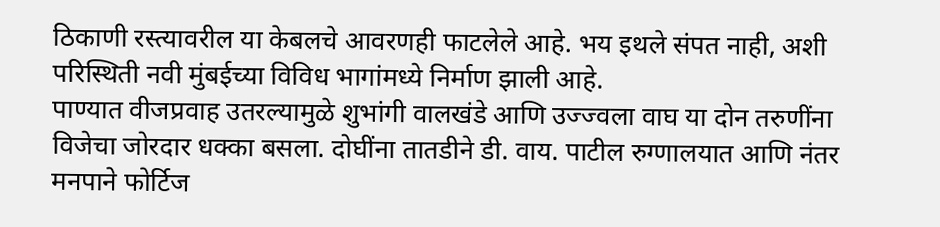ठिकाणी रस्त्यावरील या केबलचे आवरणही फाटलेले आहे. भय इथले संपत नाही, अशी परिस्थिती नवी मुंबईच्या विविध भागांमध्ये निर्माण झाली आहे.
पाण्यात वीजप्रवाह उतरल्यामुळे शुभांगी वालखंडे आणि उज्ज्वला वाघ या दोन तरुणींना विजेचा जोरदार धक्का बसला. दोघींना तातडीने डी. वाय. पाटील रुग्णालयात आणि नंतर मनपाने फोर्टिज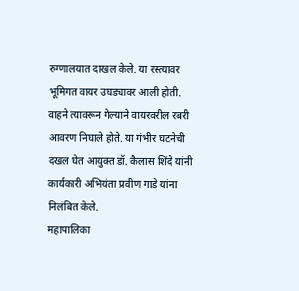रुग्णालयात दाखल केले. या रस्त्यावर भूमिगत वायर उघड्यावर आली होती. वाहने त्यावरून गेल्याने वायरवरील रबरी आवरण निघाले होते. या गंभीर घटनेची दखल घेत आयुक्त डॉ. कैलास शिंदे यांनी कार्यकारी अभियंता प्रवीण गाडे यांना निलंबित केले.
महापालिका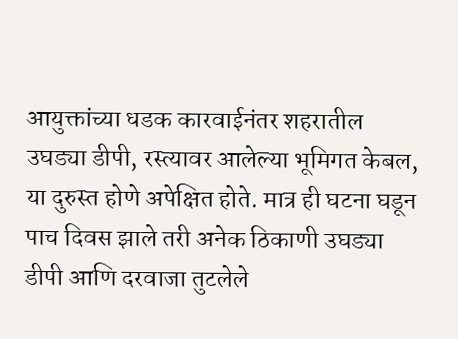आयुक्तांच्या धडक कारवाईनंतर शहरातील उघड्या डीपी, रस्त्यावर आलेल्या भूमिगत केबल, या दुरुस्त होणे अपेक्षित होते. मात्र ही घटना घडून पाच दिवस झाले तरी अनेक ठिकाणी उघड्या डीपी आणि दरवाजा तुटलेले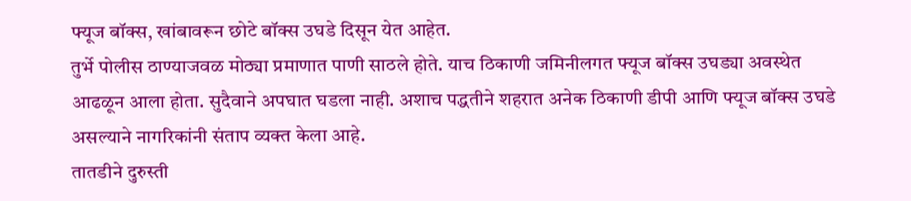फ्यूज बॉक्स, खांबावरून छोटे बॉक्स उघडे दिसून येत आहेत.
तुर्भे पोलीस ठाण्याजवळ मोठ्या प्रमाणात पाणी साठले होते. याच ठिकाणी जमिनीलगत फ्यूज बॉक्स उघड्या अवस्थेत आढळून आला होता. सुदैवाने अपघात घडला नाही. अशाच पद्धतीने शहरात अनेक ठिकाणी डीपी आणि फ्यूज बॉक्स उघडे असल्याने नागरिकांनी संताप व्यक्त केला आहे.
तातडीने दुरुस्ती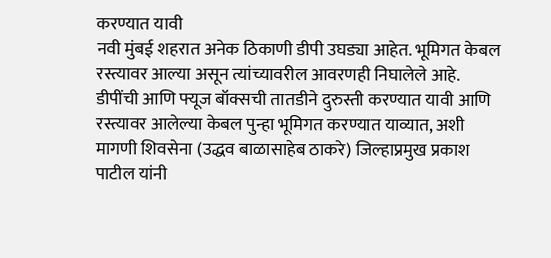करण्यात यावी
नवी मुंबई शहरात अनेक ठिकाणी डीपी उघड्या आहेत. भूमिगत केबल रस्त्यावर आल्या असून त्यांच्यावरील आवरणही निघालेले आहे. डीपींची आणि फ्यूज बॉक्सची तातडीने दुरुस्ती करण्यात यावी आणि रस्त्यावर आलेल्या केबल पुन्हा भूमिगत करण्यात याव्यात, अशी मागणी शिवसेना (उद्धव बाळासाहेब ठाकरे) जिल्हाप्रमुख प्रकाश पाटील यांनी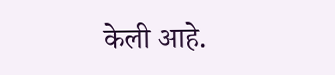केली आहे.